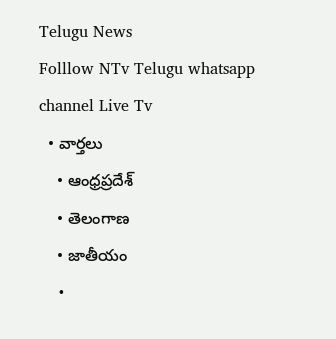Telugu News
Folllow NTv Telugu whatsapp channel Live Tv
  • వార్తలు
    • ఆంధ్రప్రదేశ్
    • తెలంగాణ
    • జాతీయం
    •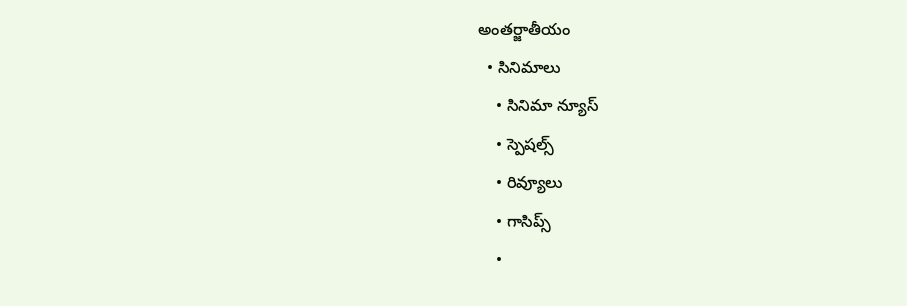అంతర్జాతీయం
  • సినిమాలు
    • సినిమా న్యూస్
    • స్పెషల్స్
    • రివ్యూలు
    • గాసిప్స్
    •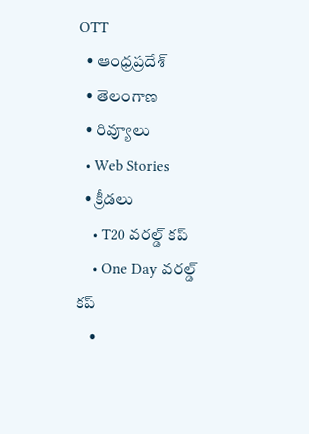OTT
  • ఆంధ్రప్రదేశ్
  • తెలంగాణ
  • రివ్యూలు
  • Web Stories
  • క్రీడలు
    • T20 వరల్డ్ కప్
    • One Day వరల్డ్ కప్
    •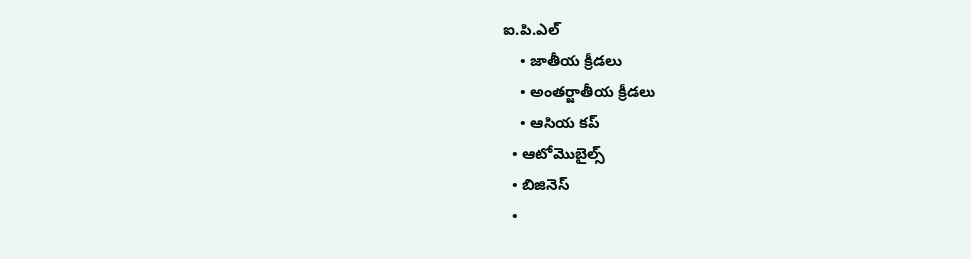ఐ.పి.ఎల్
    • జాతీయ క్రీడలు
    • అంతర్జాతీయ క్రీడలు
    • ఆసియ కప్
  • ఆటోమొబైల్స్
  • బిజినెస్‌
  •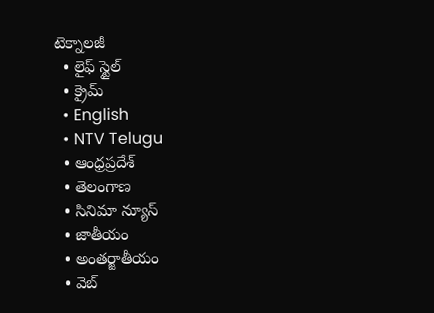టెక్నాలజీ
  • లైఫ్ స్టైల్
  • క్రైమ్
  • English
  • NTV Telugu
  • ఆంధ్రప్రదేశ్
  • తెలంగాణ
  • సినిమా న్యూస్
  • జాతీయం
  • అంతర్జాతీయం
  • వెబ్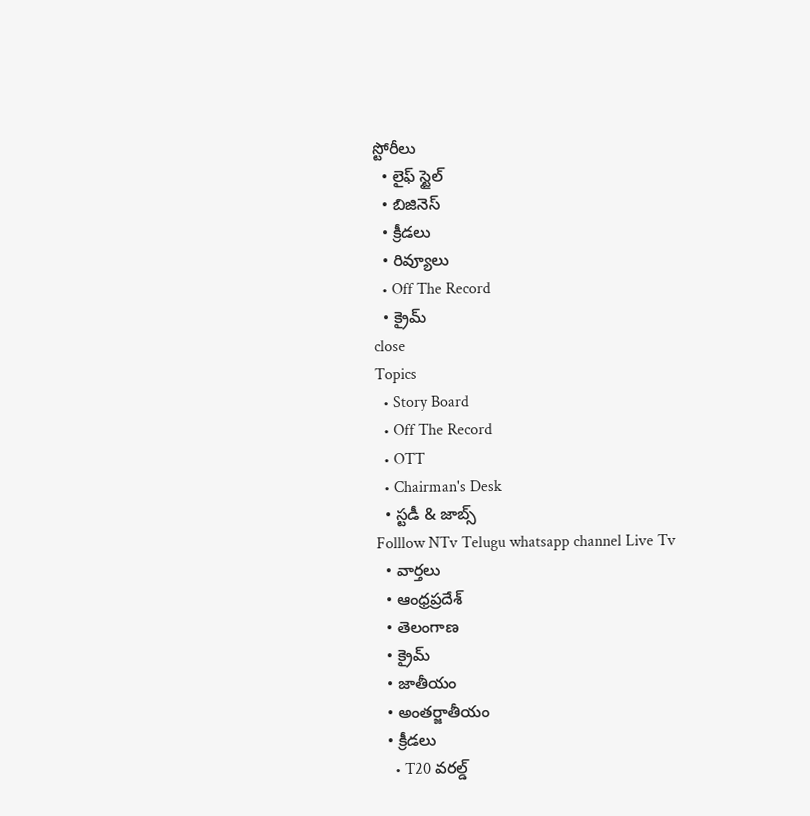స్టోరీలు
  • లైఫ్ స్టైల్
  • బిజినెస్‌
  • క్రీడలు
  • రివ్యూలు
  • Off The Record
  • క్రైమ్
close
Topics
  • Story Board
  • Off The Record
  • OTT
  • Chairman's Desk
  • స్టడీ & జాబ్స్
Folllow NTv Telugu whatsapp channel Live Tv
  • వార్తలు
  • ఆంధ్రప్రదేశ్
  • తెలంగాణ
  • క్రైమ్
  • జాతీయం
  • అంతర్జాతీయం
  • క్రీడలు
    • T20 వరల్డ్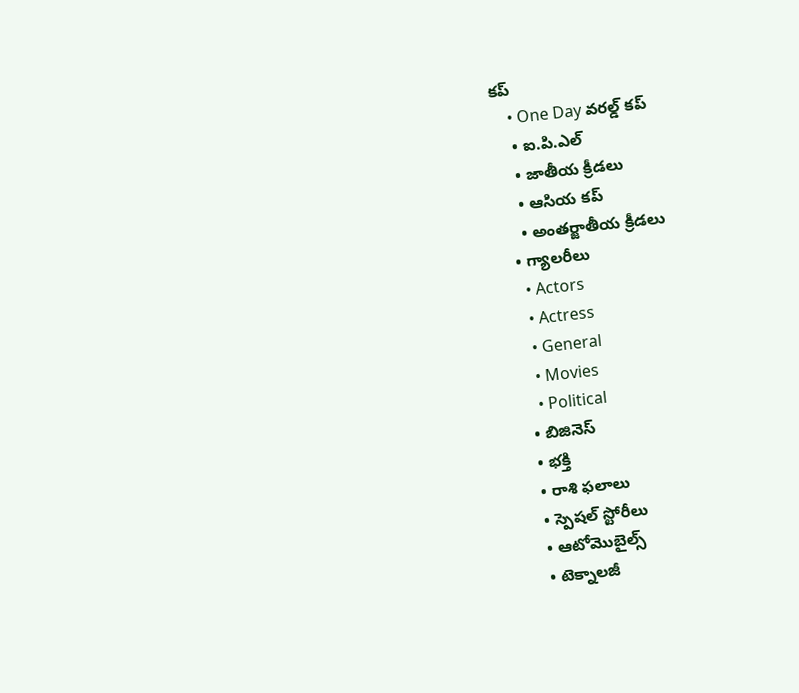కప్
    • One Day వరల్డ్ కప్
    • ఐ.పి.ఎల్
    • జాతీయ క్రీడలు
    • ఆసియ కప్
    • అంతర్జాతీయ క్రీడలు
  • గ్యాలరీలు
    • Actors
    • Actress
    • General
    • Movies
    • Political
  • బిజినెస్‌
  • భక్తి
  • రాశి ఫలాలు
  • స్పెషల్‌ స్టోరీలు
  • ఆటోమొబైల్స్
  • టెక్నాలజీ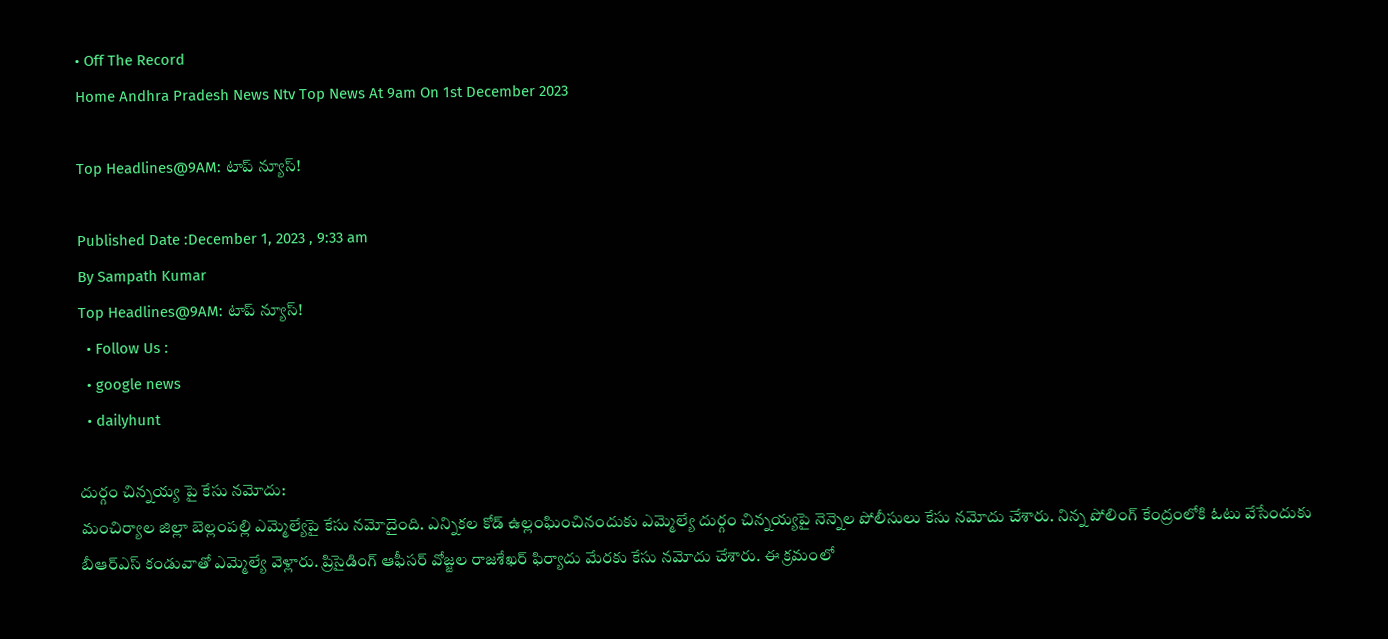• Off The Record
Home Andhra Pradesh News Ntv Top News At 9am On 1st December 2023

Top Headlines@9AM: టాప్‌ న్యూస్‌!

Published Date :December 1, 2023 , 9:33 am
By Sampath Kumar
Top Headlines@9AM: టాప్‌ న్యూస్‌!
  • Follow Us :
  • google news
  • dailyhunt

దుర్గం చిన్నయ్య పై కేసు నమోదు:
మంచిర్యాల జిల్లా బెల్లంపల్లి ఎమ్మెల్యేపై కేసు నమోదైంది. ఎన్నికల కోడ్ ఉల్లంఘించినందుకు ఎమ్మెల్యే దుర్గం చిన్నయ్యపై నెన్నెల పోలీసులు కేసు నమోదు చేశారు. నిన్న పోలింగ్ కేంద్రంలోకి ఓటు వేసేందుకు బీఆర్ఎస్ కండువాతో ఎమ్మెల్యే వెళ్లారు. ప్రిసైడింగ్ ఆఫీసర్ వోజ్జల రాజశేఖర్ ఫిర్యాదు మేరకు కేసు నమోదు చేశారు. ఈ క్రమంలో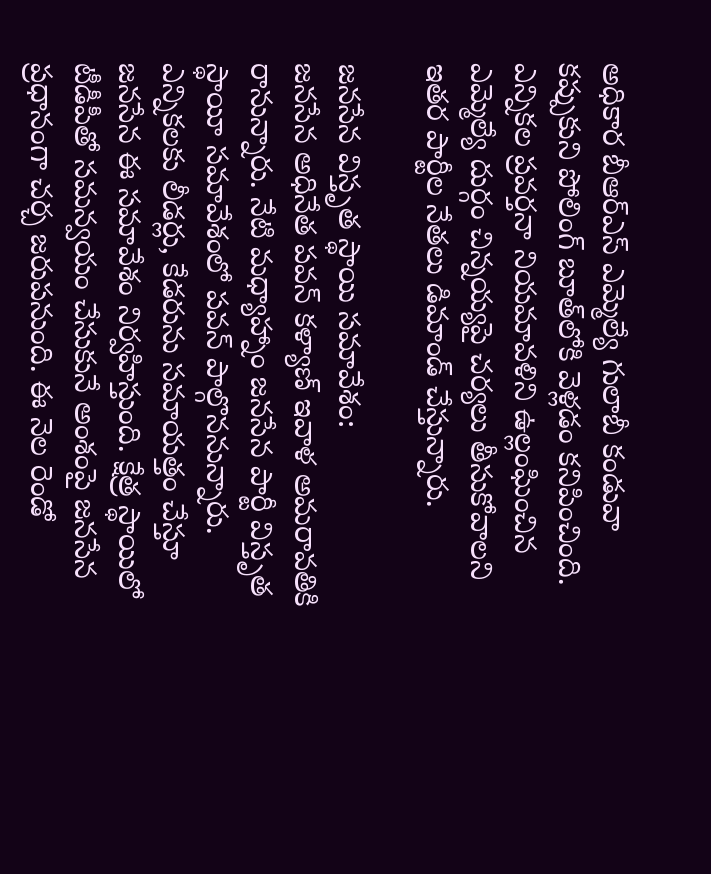అధికార బీఆర్‌ఎస్ ఎమ్మెల్యే గులాబీ కండువా కప్పుకుని పోలింగ్ బూత్‌లోకి వెళ్లడం కనిపించింది. ఎన్నికల ప్రవర్తనా నియమావళిని ఉల్లంఘించిన ఎమ్మెల్యే దుర్గం చిన్నయ్యపై చర్యలు తీసుకోవాలని ఇతర పార్టీల నేతలు డిమాండ్ చేస్తున్నారు.

జనసేన విస్తృత స్థాయి సమావేశం:
జనసేన అధినేత పవన్ కళ్యాణ్ ఇవాళ అమరావతికి రానున్నారు. నేటి మధ్యాహ్నాం జనసేన పార్టీ విస్తృత స్థాయీ సమావేశంలో పవన్ పాల్గొననున్నారు. ఎన్నికలకు లీడర్లు, కేడరును సమాయత్తం చేస్తూ జనసేన ఈ సమావేశం నిర్వహిస్తుంది. క్షేత్ర స్థాయిలో టీడీపీతో సమన్వయం చేసుకునే అంశంపై జనసేన ప్రధానంగా చర్చ జరుపనుంది. ఈ నెల రెండో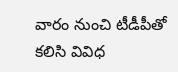వారం నుంచి టీడీపీతో కలిసి వివిధ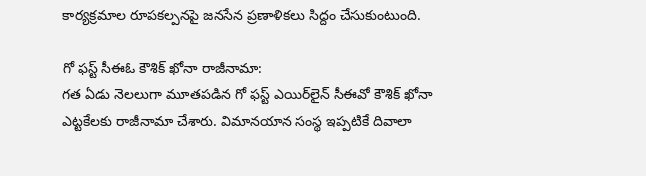కార్యక్రమాల రూపకల్పనపై జనసేన ప్రణాళికలు సిద్దం చేసుకుంటుంది.

గో ఫస్ట్ సీఈఓ కౌశిక్ ఖోనా రాజీనామా:
గత ఏడు నెలలుగా మూతపడిన గో ఫస్ట్ ఎయిర్‌లైన్ సీఈవో కౌశిక్ ఖోనా ఎట్టకేలకు రాజీనామా చేశారు. విమానయాన సంస్థ ఇప్పటికే దివాలా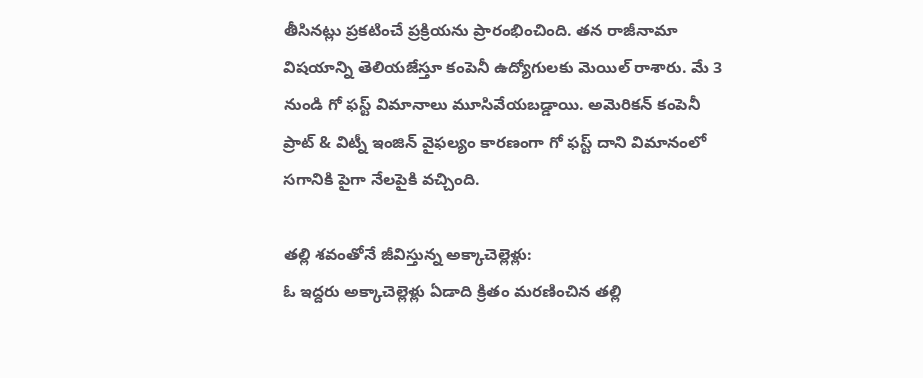తీసినట్లు ప్రకటించే ప్రక్రియను ప్రారంభించింది. తన రాజీనామా విషయాన్ని తెలియజేస్తూ కంపెనీ ఉద్యోగులకు మెయిల్ రాశారు. మే 3 నుండి గో ఫస్ట్ విమానాలు మూసివేయబడ్డాయి. అమెరికన్ కంపెనీ ప్రాట్ & విట్నీ ఇంజిన్ వైఫల్యం కారణంగా గో ఫస్ట్ దాని విమానంలో సగానికి పైగా నేలపైకి వచ్చింది.

తల్లి శవంతోనే జీవిస్తున్న అక్కాచెల్లెళ్లు:
ఓ ఇద్దరు అక్కాచెల్లెళ్లు ఏడాది క్రితం మరణించిన తల్లి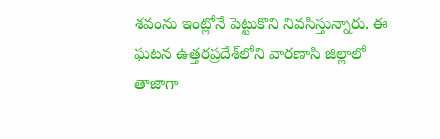శవంను ఇంట్లోనే పెట్టుకొని నివసిస్తున్నారు. ఈ ఘటన ఉత్తరప్రదేశ్‌లోని వారణాసి జిల్లాలో తాజాగా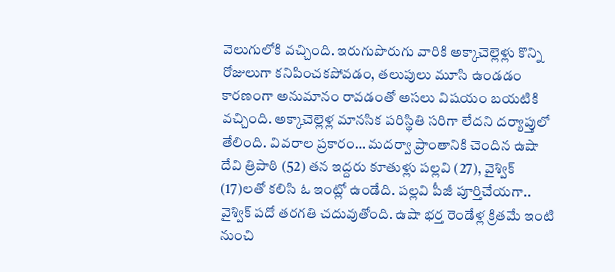వెలుగులోకి వచ్చింది. ఇరుగుపొరుగు వారికి అక్కాచెల్లెళ్లు కొన్ని రోజులుగా కనిపించకపోవడం, తలుపులు మూసి ఉండడం కారణంగా అనుమానం రావడంతో అసలు విషయం బయటికి వచ్చింది. అక్కాచెల్లెళ్ల మానసిక పరిస్థితి సరిగా లేదని దర్యాప్తులో తేలింది. వివరాల ప్రకారం… మదర్వా ప్రాంతానికి చెందిన ఉషా దేవి త్రిపాఠి (52) తన ఇద్దరు కూతుళ్లు పల్లవి (27), వైశ్విక్‌ (17)లతో కలిసి ఓ ఇంట్లో ఉండేది. పల్లవి పీజీ పూర్తిచేయగా.. వైశ్విక్‌ పదో తరగతి చదువుతోంది. ఉషా భర్త రెండేళ్ల క్రితమే ఇంటి నుంచి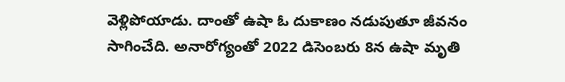వెళ్లిపోయాడు. దాంతో ఉషా ఓ దుకాణం నడుపుతూ జీవనం సాగించేది. అనారోగ్యంతో 2022 డిసెంబరు 8న ఉషా మృతి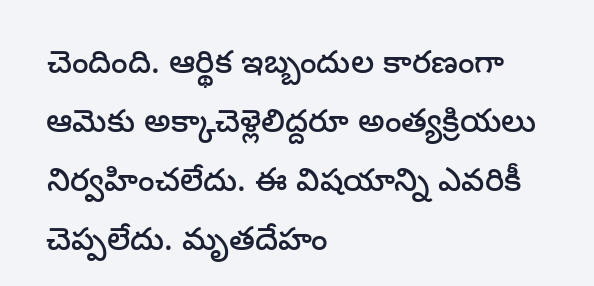చెందింది. ఆర్థిక ఇబ్బందుల కారణంగా ఆమెకు అక్కాచెళ్లెలిద్దరూ అంత్యక్రియలు నిర్వహించలేదు. ఈ విషయాన్ని ఎవరికీ చెప్పలేదు. మృతదేహం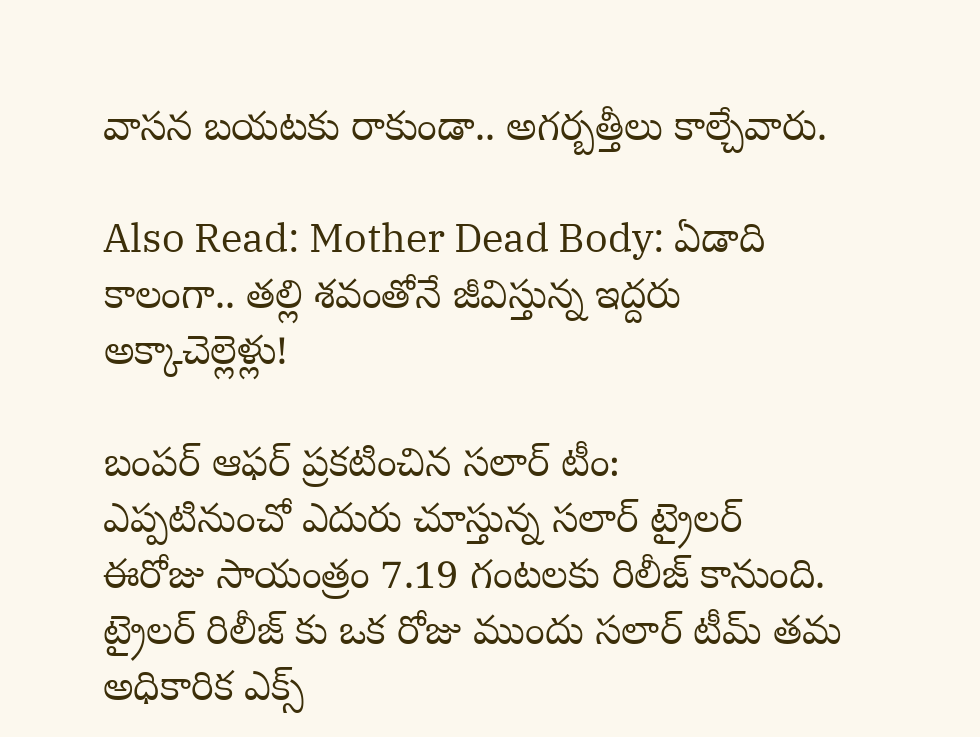వాసన బయటకు రాకుండా.. అగర్బత్తీలు కాల్చేవారు.

Also Read: Mother Dead Body: ఏడాది కాలంగా.. తల్లి శవంతోనే జీవిస్తున్న ఇద్దరు అక్కాచెల్లెళ్లు!

బంపర్ ఆఫర్ ప్రకటించిన సలార్ టీం:
ఎప్పటినుంచో ఎదురు చూస్తున్న సలార్ ట్రైలర్ ఈరోజు సాయంత్రం 7.19 గంటలకు రిలీజ్ కానుంది. ట్రైలర్ రిలీజ్ కు ఒక రోజు ముందు సలార్ టీమ్ తమ అధికారిక ఎక్స్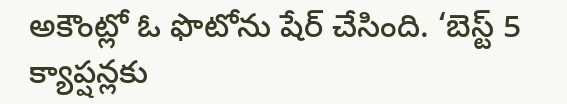అకౌంట్లో ఓ ఫొటోను షేర్ చేసింది. ‘బెస్ట్ 5 క్యాప్షన్లకు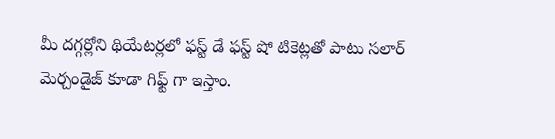మీ దగ్గర్లోని థియేటర్లలో ఫస్ట్ డే ఫస్ట్ షో టికెట్లతో పాటు సలార్ మెర్చండైజ్ కూడా గిఫ్ట్ గా ఇస్తాం.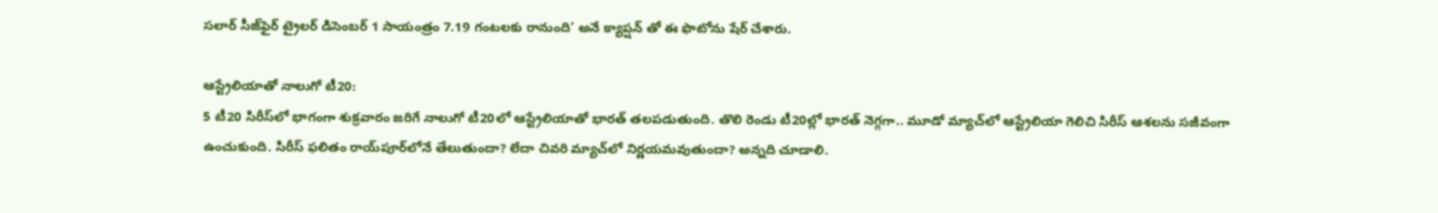సలార్ సీజ్‌ఫైర్ ట్రైలర్ డిసెంబర్ 1 సాయంత్రం 7.19 గంటలకు రానుంది’ అనే క్యాప్షన్ తో ఈ ఫొటోను షేర్ చేశారు.

ఆస్ట్రేలియాతో నాలుగో టీ20:
5 టీ20 సిరీస్‌లో భాగంగా శుక్రవారం జరిగే నాలుగో టీ20లో ఆస్ట్రేలియాతో భారత్ తలపడుతుంది. తొలి రెండు టీ20ల్లో భారత్‌ నెగ్గగా.. మూడో మ్యాచ్‌లో ఆస్ట్రేలియా గెలిచి సిరీస్‌ ఆశలను సజీవంగా ఉంచుకుంది. సిరీస్‌ ఫలితం రాయ్‌పూర్‌లోనే తేలుతుందా? లేదా చివరి మ్యాచ్‌లో నిర్ణయమవుతుందా? అన్నది చూడాలి.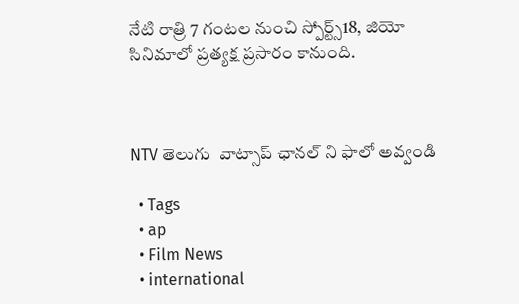నేటి రాత్రి 7 గంటల నుంచి స్పోర్ట్స్‌18, జియో సినిమాలో ప్రత్యక్ష ప్రసారం కానుంది.



NTV తెలుగు  వాట్సాప్ ఛానల్ ని ఫాలో అవ్వండి

  • Tags
  • ap
  • Film News
  • international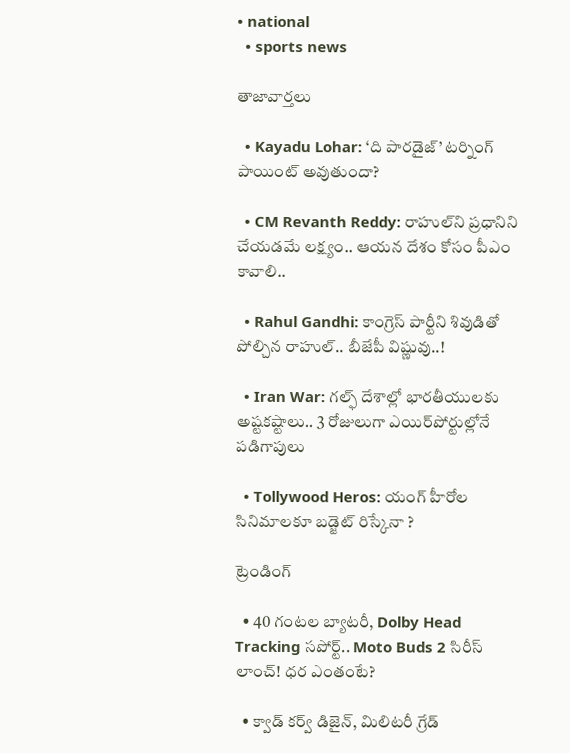• national
  • sports news

తాజావార్తలు

  • Kayadu Lohar: ‘ది పారడైజ్’ టర్నింగ్ పాయింట్ అవుతుందా?

  • CM Revanth Reddy: రాహుల్‌ని ప్రధానిని చేయడమే లక్ష్యం.. ఆయన దేశం కోసం పీఎం కావాలి..

  • Rahul Gandhi: కాంగ్రెస్ పార్టీని శివుడితో పోల్చిన రాహుల్.. బీజేపీ విష్ణువు..!

  • Iran War: గల్ఫ్ దేశాల్లో భారతీయులకు అష్టకష్టాలు.. 3 రోజులుగా ఎయిర్‌పోర్టుల్లోనే పడిగాపులు

  • Tollywood Heros: యంగ్ హీరోల సినిమాలకూ బడ్జెట్ రిస్కేనా ?

ట్రెండింగ్‌

  • 40 గంటల బ్యాటరీ, Dolby Head Tracking సపోర్ట్.. Moto Buds 2 సిరీస్ లాంచ్! ధర ఎంతంటే?

  • క్వాడ్ కర్వ్ డిజైన్, మిలిటరీ గ్రేడ్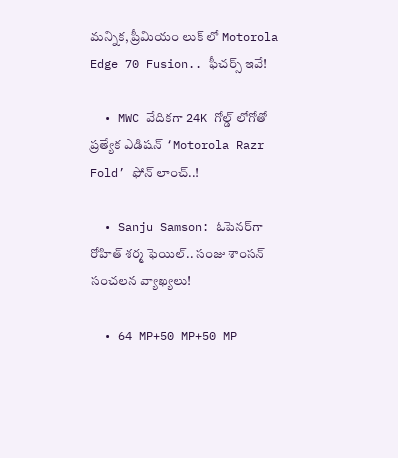మన్నిక, ప్రీమియం లుక్ లో Motorola Edge 70 Fusion.. ఫీచర్స్ ఇవే!

  • MWC వేదికగా 24K గోల్డ్ లోగోతో ప్రత్యేక ఎడిషన్ ‘Motorola Razr Fold’ ఫోన్ లాంచ్..!

  • Sanju Samson: ఓపెనర్‌గా రోహిత్ శర్మ ఫెయిల్.. సంజు శాంసన్ సంచలన వ్యాఖ్యలు!

  • 64 MP+50 MP+50 MP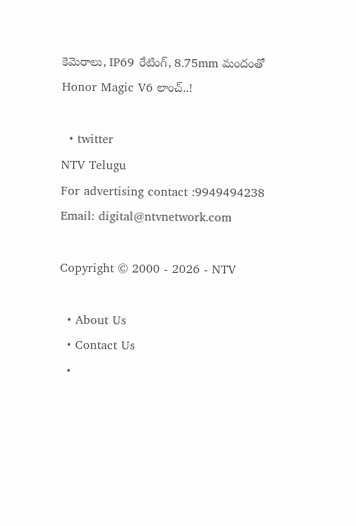కెమెరాలు, IP69 రేటింగ్, 8.75mm మందంతో Honor Magic V6 లాంచ్..!

  • twitter
NTV Telugu
For advertising contact :9949494238
Email: digital@ntvnetwork.com

Copyright © 2000 - 2026 - NTV

  • About Us
  • Contact Us
  •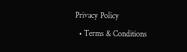Privacy Policy
  • Terms & Conditions